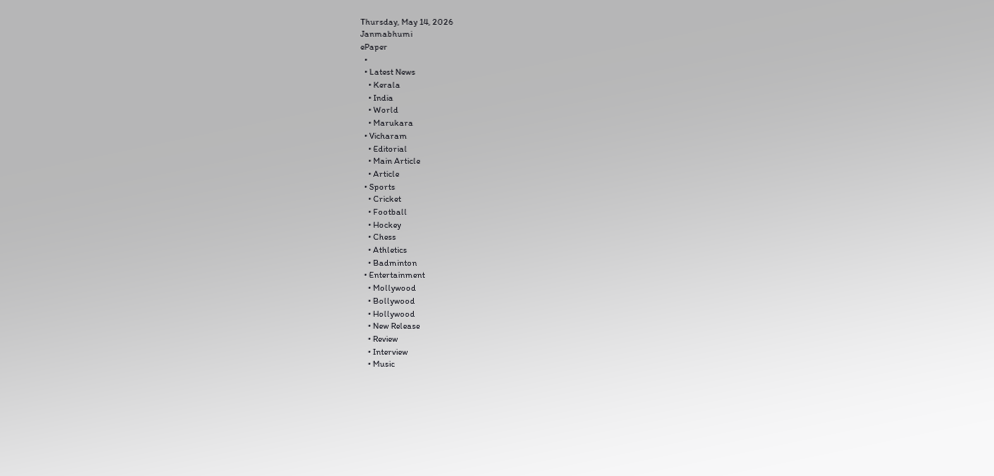Thursday, May 14, 2026
Janmabhumi
ePaper
  •
  • Latest News
    • Kerala
    • India
    • World
    • Marukara
  • Vicharam
    • Editorial
    • Main Article
    • Article
  • Sports
    • Cricket
    • Football
    • Hockey
    • Chess
    • Athletics
    • Badminton
  • Entertainment
    • Mollywood
    • Bollywood
    • Hollywood
    • New Release
    • Review
    • Interview
    • Music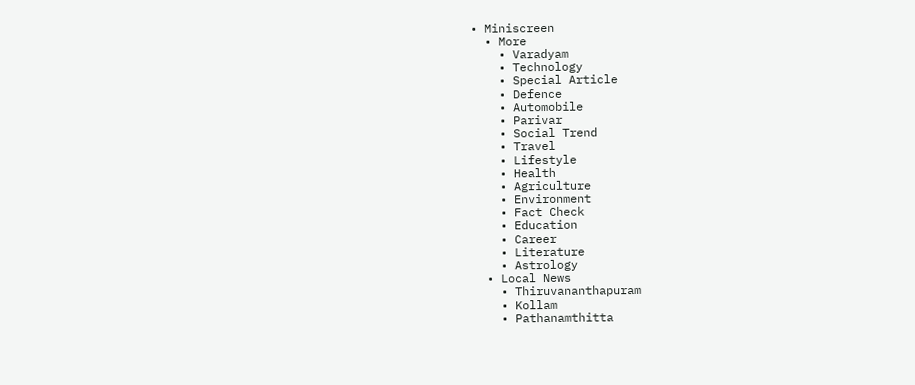• Miniscreen
  • More
    • Varadyam
    • Technology
    • Special Article
    • Defence
    • Automobile
    • Parivar
    • Social Trend
    • Travel
    • Lifestyle
    • Health
    • Agriculture
    • Environment
    • Fact Check
    • Education
    • Career
    • Literature
    • Astrology
  • Local News
    • Thiruvananthapuram
    • Kollam
    • Pathanamthitta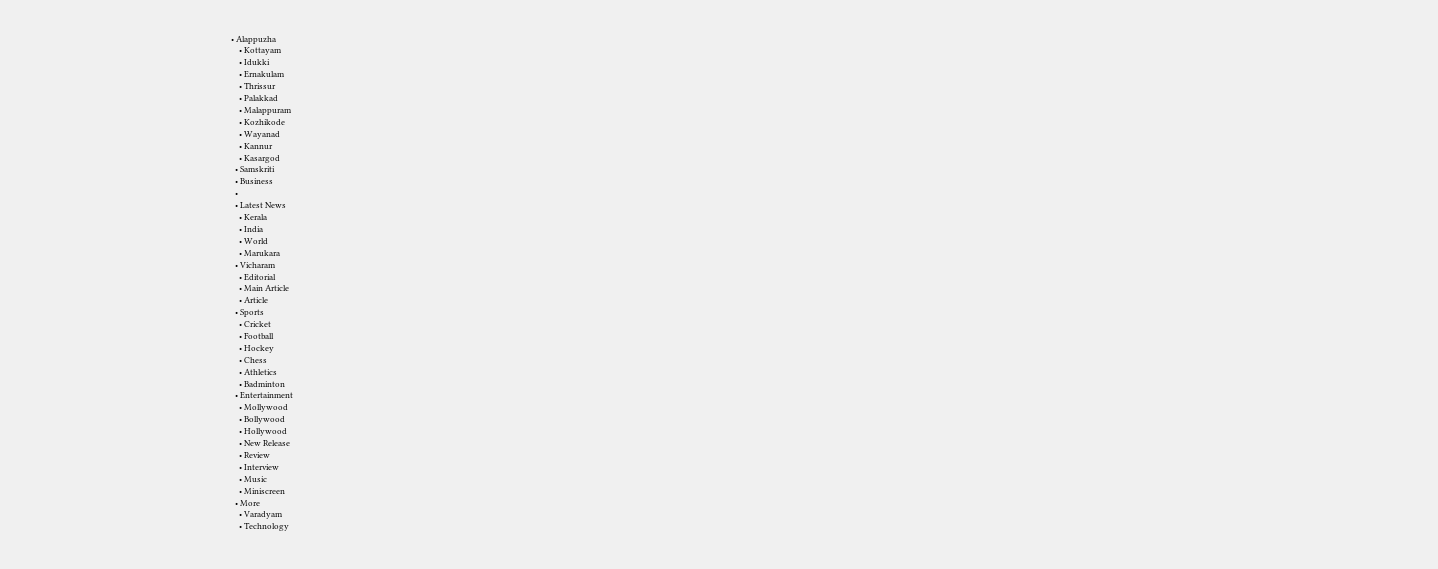• Alappuzha
    • Kottayam
    • Idukki
    • Ernakulam
    • Thrissur
    • Palakkad
    • Malappuram
    • Kozhikode
    • Wayanad
    • Kannur
    • Kasargod
  • Samskriti
  • Business
  •
  • Latest News
    • Kerala
    • India
    • World
    • Marukara
  • Vicharam
    • Editorial
    • Main Article
    • Article
  • Sports
    • Cricket
    • Football
    • Hockey
    • Chess
    • Athletics
    • Badminton
  • Entertainment
    • Mollywood
    • Bollywood
    • Hollywood
    • New Release
    • Review
    • Interview
    • Music
    • Miniscreen
  • More
    • Varadyam
    • Technology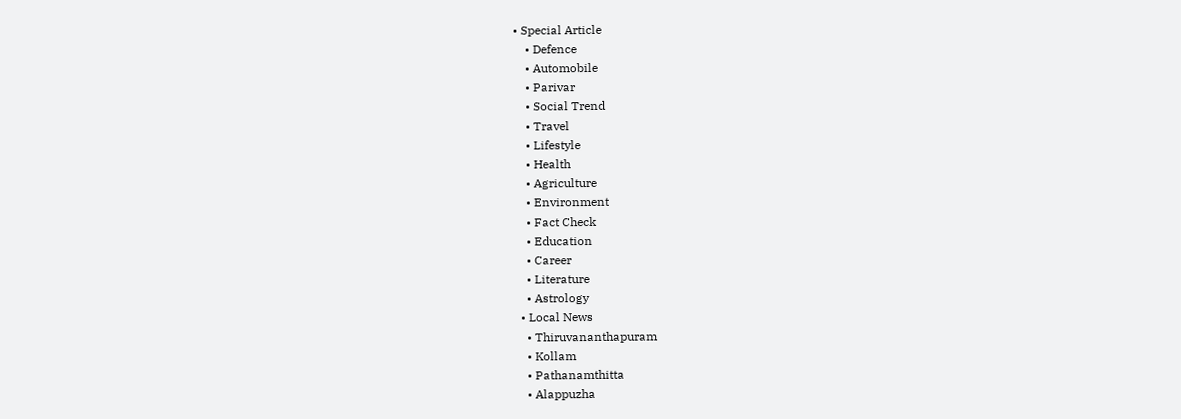• Special Article
    • Defence
    • Automobile
    • Parivar
    • Social Trend
    • Travel
    • Lifestyle
    • Health
    • Agriculture
    • Environment
    • Fact Check
    • Education
    • Career
    • Literature
    • Astrology
  • Local News
    • Thiruvananthapuram
    • Kollam
    • Pathanamthitta
    • Alappuzha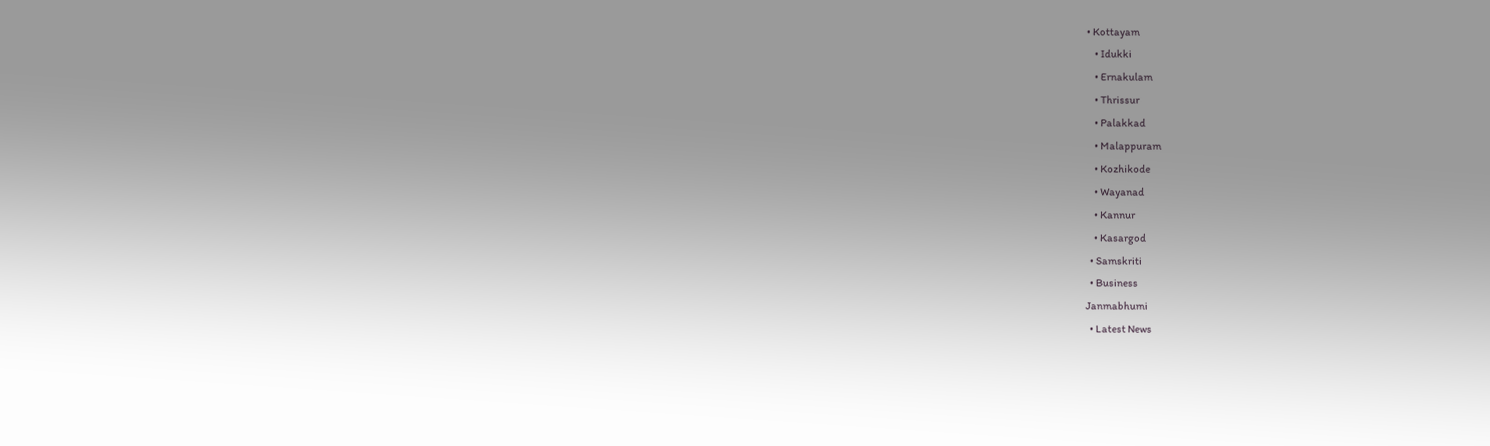• Kottayam
    • Idukki
    • Ernakulam
    • Thrissur
    • Palakkad
    • Malappuram
    • Kozhikode
    • Wayanad
    • Kannur
    • Kasargod
  • Samskriti
  • Business
Janmabhumi
  • Latest News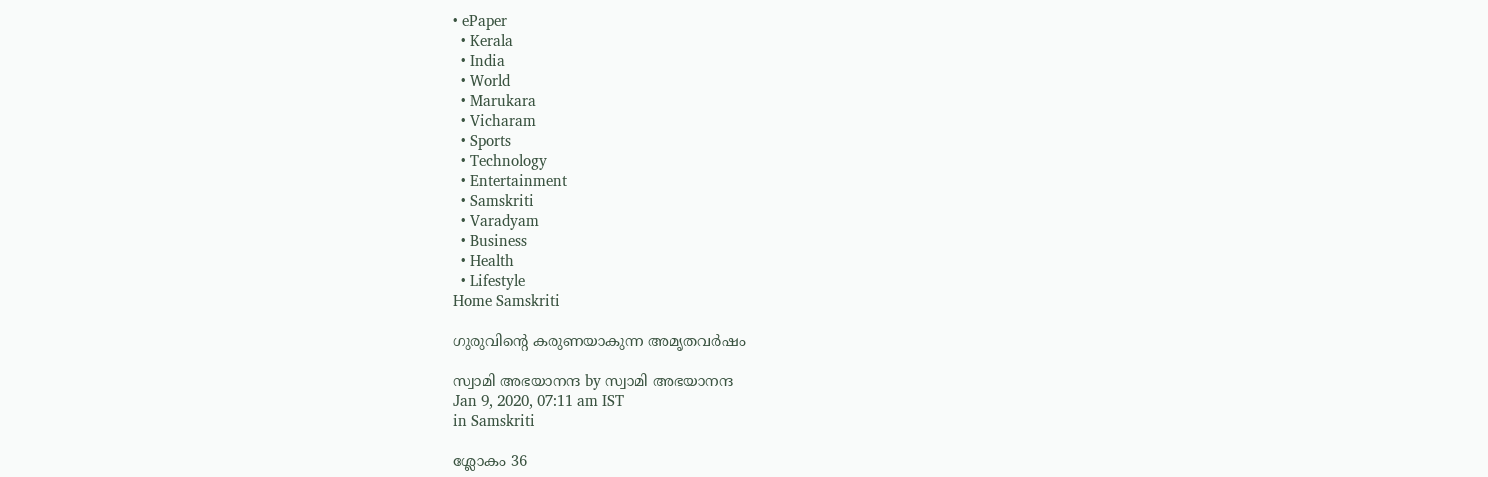• ePaper
  • Kerala
  • India
  • World
  • Marukara
  • Vicharam
  • Sports
  • Technology
  • Entertainment
  • Samskriti
  • Varadyam
  • Business
  • Health
  • Lifestyle
Home Samskriti

ഗുരുവിന്റെ കരുണയാകുന്ന അമൃതവര്‍ഷം

സ്വാമി അഭയാനന്ദ by സ്വാമി അഭയാനന്ദ
Jan 9, 2020, 07:11 am IST
in Samskriti

ശ്ലോകം 36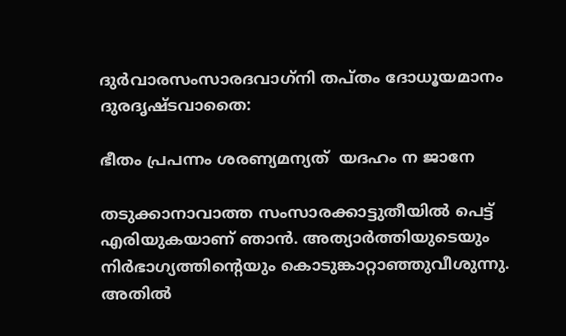ദുര്‍വാരസംസാരദവാഗ്‌നി തപ്തം ദോധൂയമാനം ദുരദൃഷ്ടവാതൈ:

ഭീതം പ്രപന്നം ശരണ്യമന്യത്  യദഹം ന ജാനേ

തടുക്കാനാവാത്ത സംസാരക്കാട്ടുതീയില്‍ പെട്ട് എരിയുകയാണ് ഞാന്‍. അത്യാര്‍ത്തിയുടെയും നിര്‍ഭാഗ്യത്തിന്റെയും കൊടുങ്കാറ്റാഞ്ഞുവീശുന്നു. അതില്‍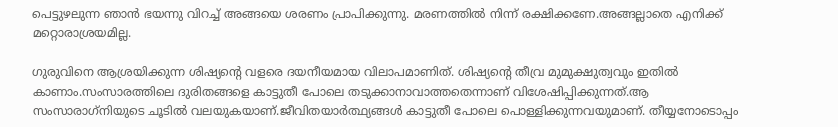പെട്ടുഴലുന്ന ഞാന്‍ ഭയന്നു വിറച്ച് അങ്ങയെ ശരണം പ്രാപിക്കുന്നു. മരണത്തില്‍ നിന്ന് രക്ഷിക്കണേ.അങ്ങല്ലാതെ എനിക്ക് മറ്റൊരാശ്രയമില്ല.

ഗുരുവിനെ ആശ്രയിക്കുന്ന ശിഷ്യന്റെ വളരെ ദയനീയമായ വിലാപമാണിത്. ശിഷ്യന്റെ തീവ്ര മുമുക്ഷുത്വവും ഇതില്‍ കാണാം.സംസാരത്തിലെ ദുരിതങ്ങളെ കാട്ടുതീ പോലെ തടുക്കാനാവാത്തതെന്നാണ് വിശേഷിപ്പിക്കുന്നത്.ആ സംസാരാഗ്‌നിയുടെ ചൂടില്‍ വലയുകയാണ്.ജീവിതയാര്‍ത്ഥ്യങ്ങള്‍ കാട്ടുതീ പോലെ പൊള്ളിക്കുന്നവയുമാണ്. തീയ്യനോടൊപ്പം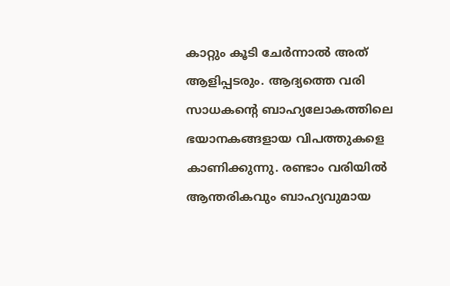കാറ്റും കൂടി ചേര്‍ന്നാല്‍ അത് ആളിപ്പടരും. ആദ്യത്തെ വരി സാധകന്റെ ബാഹ്യലോകത്തിലെ ഭയാനകങ്ങളായ വിപത്തുകളെ കാണിക്കുന്നു. രണ്ടാം വരിയില്‍ ആന്തരികവും ബാഹ്യവുമായ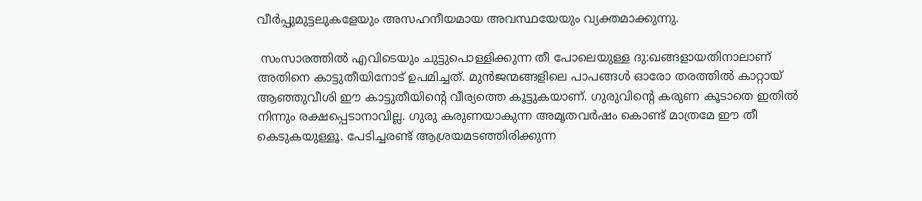വീര്‍പ്പുമുട്ടലുകളേയും അസഹനീയമായ അവസ്ഥയേയും വ്യക്തമാക്കുന്നു.

 സംസാരത്തില്‍ എവിടെയും ചുട്ടുപൊള്ളിക്കുന്ന തീ പോലെയുള്ള ദു:ഖങ്ങളായതിനാലാണ് അതിനെ കാട്ടുതീയിനോട് ഉപമിച്ചത്. മുന്‍ജന്മങ്ങളിലെ പാപങ്ങള്‍ ഓരോ തരത്തില്‍ കാറ്റായ് ആഞ്ഞുവീശി ഈ കാട്ടുതീയിന്റെ വീര്യത്തെ കൂട്ടുകയാണ്. ഗുരുവിന്റെ കരുണ കൂടാതെ ഇതില്‍ നിന്നും രക്ഷപ്പെടാനാവില്ല. ഗുരു കരുണയാകുന്ന അമൃതവര്‍ഷം കൊണ്ട് മാത്രമേ ഈ തീ കെടുകയുള്ളൂ. പേടിച്ചരണ്ട് ആശ്രയമടഞ്ഞിരിക്കുന്ന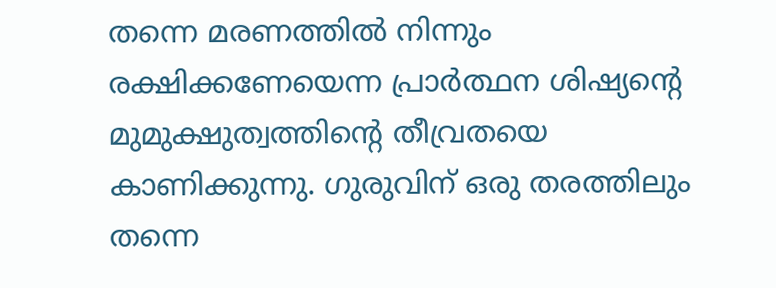തന്നെ മരണത്തില്‍ നിന്നും രക്ഷിക്കണേയെന്ന പ്രാര്‍ത്ഥന ശിഷ്യന്റെ മുമുക്ഷുത്വത്തിന്റെ തീവ്രതയെ കാണിക്കുന്നു. ഗുരുവിന് ഒരു തരത്തിലും തന്നെ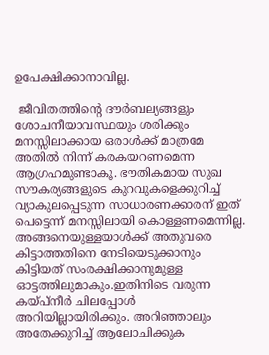ഉപേക്ഷിക്കാനാവില്ല.

 ജീവിതത്തിന്റെ ദൗര്‍ബല്യങ്ങളും ശോചനീയാവസ്ഥയും ശരിക്കും മനസ്സിലാക്കായ ഒരാള്‍ക്ക് മാത്രമേ അതില്‍ നിന്ന് കരകയറണമെന്ന ആഗ്രഹമുണ്ടാകൂ. ഭൗതികമായ സുഖ സൗകര്യങ്ങളുടെ കുറവുകളെക്കുറിച്ച് വ്യാകുലപ്പെടുന്ന സാധാരണക്കാരന് ഇത് പെട്ടെന്ന് മനസ്സിലായി കൊള്ളണമെന്നില്ല. അങ്ങനെയുള്ളയാള്‍ക്ക് അതുവരെ കിട്ടാത്തതിനെ നേടിയെടുക്കാനും കിട്ടിയത് സംരക്ഷിക്കാനുമുള്ള ഓട്ടത്തിലുമാകും.ഇതിനിടെ വരുന്ന കയ്‌പ്‌നീര്‍ ചിലപ്പോള്‍ അറിയില്ലായിരിക്കും. അറിഞ്ഞാലും അതേക്കുറിച്ച് ആലോചിക്കുക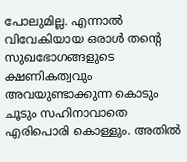പോലുമില്ല. എന്നാല്‍ വിവേകിയായ ഒരാള്‍ തന്റെ സുഖഭോഗങ്ങളുടെ ക്ഷണികത്വവും അവയുണ്ടാക്കുന്ന കൊടും ചൂടും സഹിനാവാതെ എരിപൊരി കൊള്ളും. അതില്‍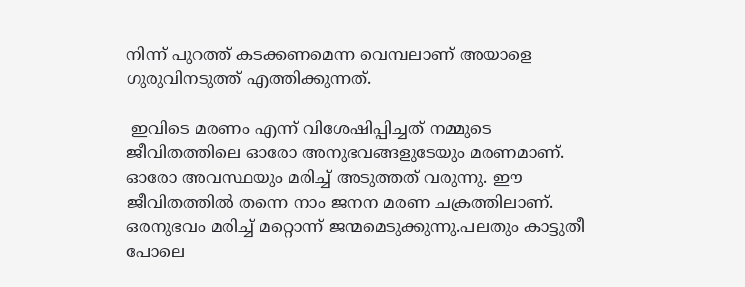നിന്ന് പുറത്ത് കടക്കണമെന്ന വെമ്പലാണ് അയാളെ ഗുരുവിനടുത്ത് എത്തിക്കുന്നത്.

 ഇവിടെ മരണം എന്ന് വിശേഷിപ്പിച്ചത് നമ്മുടെ ജീവിതത്തിലെ ഓരോ അനുഭവങ്ങളുടേയും മരണമാണ്. ഓരോ അവസ്ഥയും മരിച്ച് അടുത്തത് വരുന്നു. ഈ ജീവിതത്തില്‍ തന്നെ നാം ജനന മരണ ചക്രത്തിലാണ്. ഒരനുഭവം മരിച്ച് മറ്റൊന്ന് ജന്മമെടുക്കുന്നു.പലതും കാട്ടുതീ പോലെ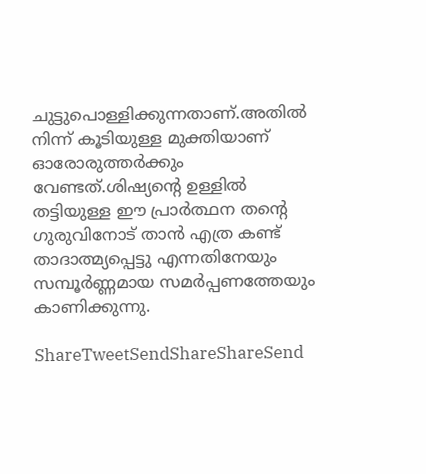ചുട്ടുപൊള്ളിക്കുന്നതാണ്.അതില്‍ നിന്ന് കൂടിയുള്ള മുക്തിയാണ് ഓരോരുത്തര്‍ക്കും വേണ്ടത്.ശിഷ്യന്റെ ഉള്ളില്‍ തട്ടിയുള്ള ഈ പ്രാര്‍ത്ഥന തന്റെ ഗുരുവിനോട് താന്‍ എത്ര കണ്ട് താദാത്മ്യപ്പെട്ടു എന്നതിനേയും സമ്പൂര്‍ണ്ണമായ സമര്‍പ്പണത്തേയും കാണിക്കുന്നു.

ShareTweetSendShareShareSend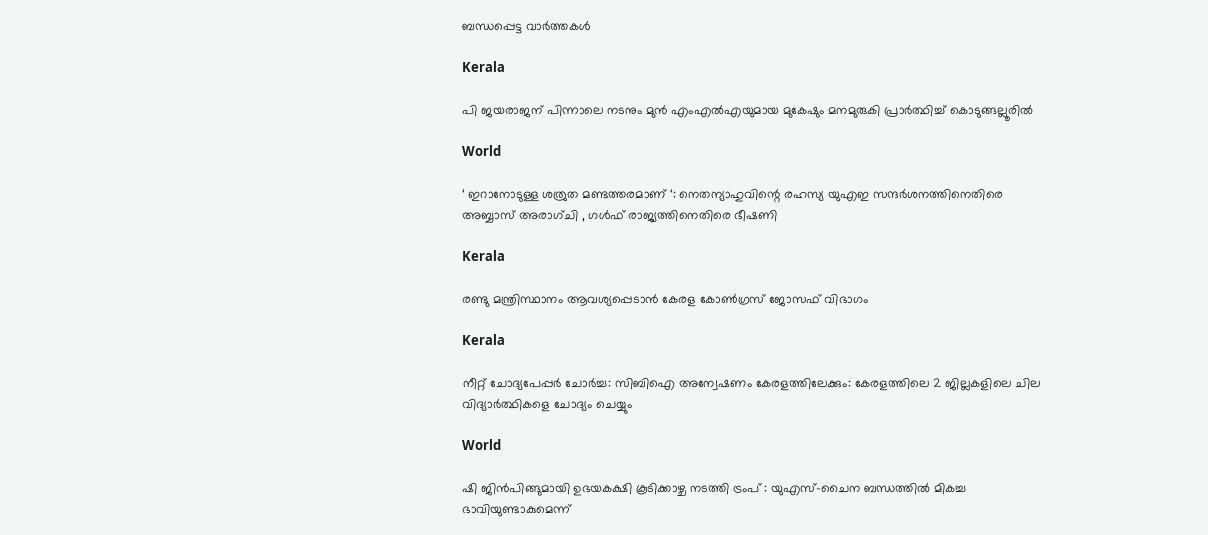ബന്ധപ്പെട്ട വാര്‍ത്തകള്‍

Kerala

പി ജയരാജന് പിന്നാലെ നടനും മുൻ എംഎൽഎയുമായ മുകേഷും മനമുരുകി പ്രാർത്ഥിച്ച് കൊടുങ്ങല്ലൂരിൽ

World

‘ ഇറാനോടുള്ള ശത്രുത മണ്ടത്തരമാണ് ‘: നെതന്യാഹുവിന്റെ രഹസ്യ യുഎഇ സന്ദർശനത്തിനെതിരെ അബ്ബാസ് അരാഗ്ചി , ഗൾഫ് രാജ്യത്തിനെതിരെ ഭീഷണി

Kerala

രണ്ടു മന്ത്രിസ്ഥാനം ആവശ്യപ്പെടാൻ കേരള കോൺഗ്രസ് ജോസഫ് വിഭാഗം

Kerala

നീറ്റ് ചോദ്യപേപ്പർ ചോർച്ച: സിബിഐ അന്വേഷണം കേരളത്തിലേക്കും: കേരളത്തിലെ 2 ജില്ലകളിലെ ചില വിദ്യാർത്ഥികളെ ചോദ്യം ചെയ്യും

World

ഷി ജിൻപിങ്ങുമായി ഉഭയകക്ഷി കൂടിക്കാഴ്ച നടത്തി ട്രംപ് : യുഎസ്-ചൈന ബന്ധത്തിൽ മികച്ച ഭാവിയുണ്ടാകുമെന്ന്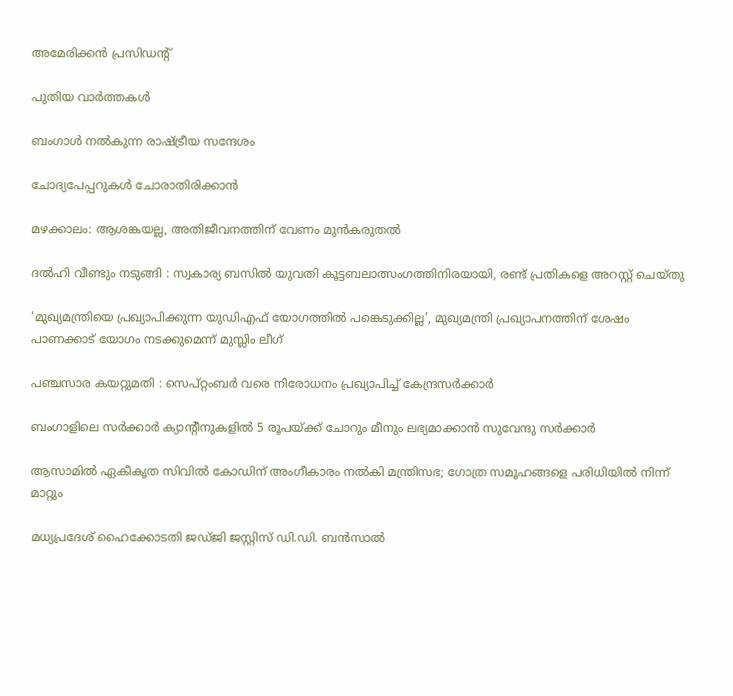അമേരിക്കൻ പ്രസിഡൻ്റ്

പുതിയ വാര്‍ത്തകള്‍

ബംഗാള്‍ നല്‍കുന്ന രാഷ്‌ട്രീയ സന്ദേശം

ചോദ്യപേപ്പറുകള്‍ ചോരാതിരിക്കാന്‍

മഴക്കാലം: ആശങ്കയല്ല, അതിജീവനത്തിന് വേണം മുന്‍കരുതല്‍

ദൽഹി വീണ്ടും നടുങ്ങി : സ്വകാര്യ ബസിൽ യുവതി കൂട്ടബലാത്സംഗത്തിനിരയായി, രണ്ട് പ്രതികളെ അറസ്റ്റ് ചെയ്തു

‘മുഖ്യമന്ത്രിയെ പ്രഖ്യാപിക്കുന്ന യുഡിഎഫ് യോഗത്തിൽ പങ്കെടുക്കില്ല’, മുഖ്യമന്ത്രി പ്രഖ്യാപനത്തിന് ശേഷം പാണക്കാട് യോഗം നടക്കുമെന്ന് മുസ്ലിം ലീഗ്

പഞ്ചസാര കയറ്റുമതി : സെപ്റ്റംബർ വരെ നിരോധനം പ്രഖ്യാപിച്ച് കേന്ദ്രസർക്കാർ

ബംഗാളിലെ സർക്കാർ ക്യാന്റീനുകളിൽ 5 രൂപയ്‌ക്ക് ചോറും മീനും ലഭ്യമാക്കാൻ സുവേന്ദു സർക്കാർ

ആസാമിൽ ഏകീകൃത സിവിൽ കോഡിന് അംഗീകാരം നൽകി മന്ത്രിസഭ; ഗോത്ര സമൂഹങ്ങളെ പരിധിയിൽ നിന്ന് മാറ്റും

മധ്യപ്രദേശ് ഹൈക്കോടതി ജഡ്ജി ജസ്റ്റിസ് ഡി.ഡി. ബന്‍സാല്‍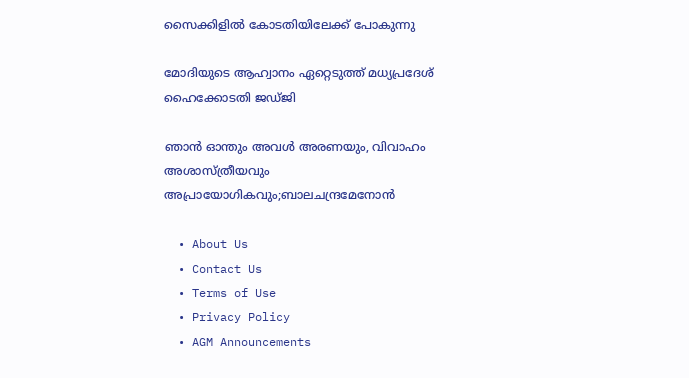സൈക്കിളില്‍ കോടതിയിലേക്ക് പോകുന്നു

മോദിയുടെ ആഹ്വാനം ഏറ്റെടുത്ത് മധ്യപ്രദേശ് ഹൈക്കോടതി ജഡ്ജി

ഞാൻ ഓന്തും അവൾ അരണയും, വിവാഹം അശാസ്ത്രീയവും അപ്രായോഗികവും;ബാലചന്ദ്രമേനോന്‍

  • About Us
  • Contact Us
  • Terms of Use
  • Privacy Policy
  • AGM Announcements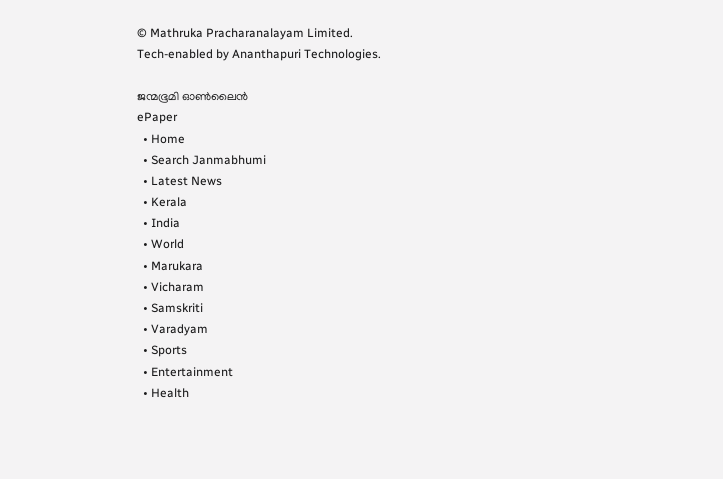© Mathruka Pracharanalayam Limited.
Tech-enabled by Ananthapuri Technologies.

ജന്മഭൂമി ഓണ്‍ലൈന്‍
ePaper
  • Home
  • Search Janmabhumi
  • Latest News
  • Kerala
  • India
  • World
  • Marukara
  • Vicharam
  • Samskriti
  • Varadyam
  • Sports
  • Entertainment
  • Health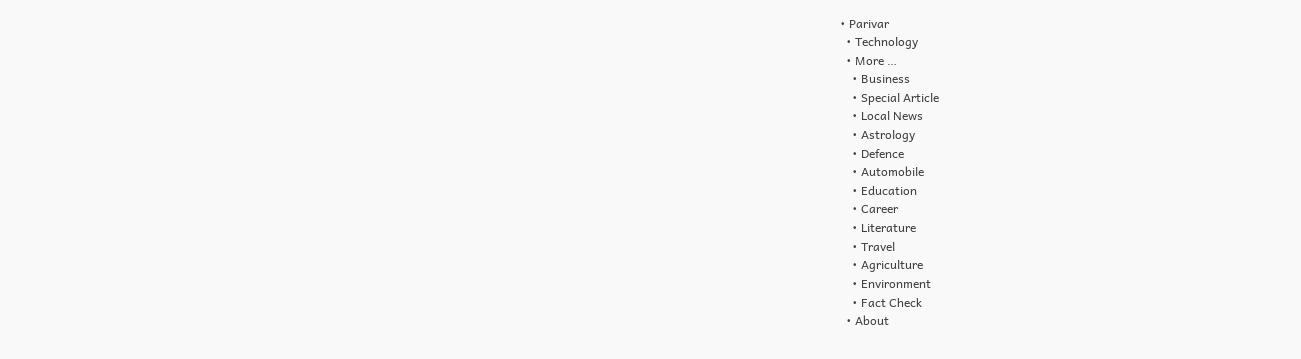• Parivar
  • Technology
  • More …
    • Business
    • Special Article
    • Local News
    • Astrology
    • Defence
    • Automobile
    • Education
    • Career
    • Literature
    • Travel
    • Agriculture
    • Environment
    • Fact Check
  • About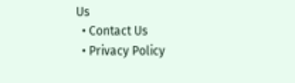Us
  • Contact Us
  • Privacy Policy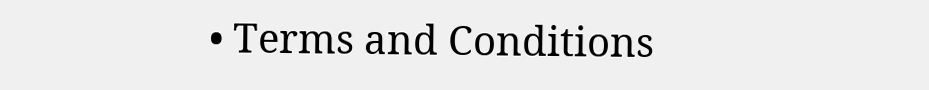• Terms and Conditions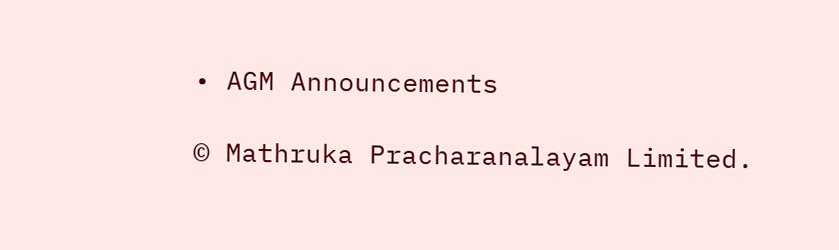• AGM Announcements

© Mathruka Pracharanalayam Limited.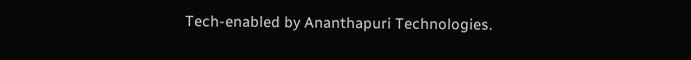Tech-enabled by Ananthapuri Technologies.